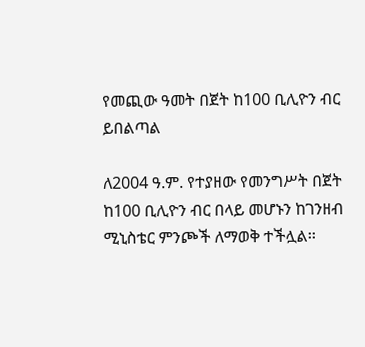የመጪው ዓመት በጀት ከ100 ቢሊዮን ብር ይበልጣል

ለ2004 ዓ.ም. የተያዘው የመንግሥት በጀት ከ100 ቢሊዮን ብር በላይ መሆኑን ከገንዘብ ሚኒስቴር ምንጮች ለማወቅ ተችሏል፡፡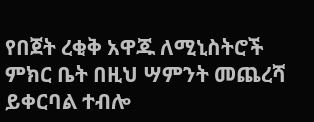የበጀት ረቂቅ አዋጁ ለሚኒስትሮች ምክር ቤት በዚህ ሣምንት መጨረሻ ይቀርባል ተብሎ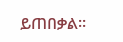ይጠበቃል፡፡